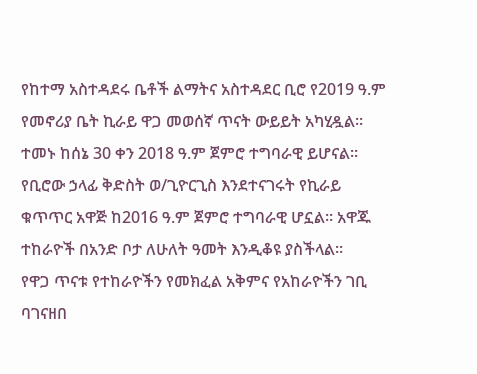የከተማ አስተዳደሩ ቤቶች ልማትና አስተዳደር ቢሮ የ2019 ዓ.ም የመኖሪያ ቤት ኪራይ ዋጋ መወሰኛ ጥናት ውይይት አካሂዷል። ተመኑ ከሰኔ 30 ቀን 2018 ዓ.ም ጀምሮ ተግባራዊ ይሆናል።
የቢሮው ኃላፊ ቅድስት ወ/ጊዮርጊስ እንደተናገሩት የኪራይ ቁጥጥር አዋጅ ከ2016 ዓ.ም ጀምሮ ተግባራዊ ሆኗል። አዋጁ ተከራዮች በአንድ ቦታ ለሁለት ዓመት እንዲቆዩ ያስችላል።
የዋጋ ጥናቱ የተከራዮችን የመክፈል አቅምና የአከራዮችን ገቢ ባገናዘበ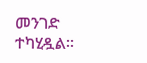መንገድ ተካሂዷል።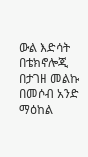ውል እድሳት በቴክኖሎጂ በታገዘ መልኩ በመሶብ አንድ ማዕከል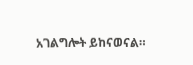አገልግሎት ይከናወናል።